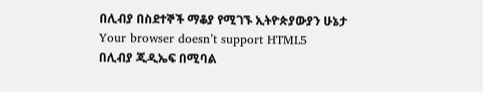በሊብያ በስደተኞች ማቆያ የሚገኙ ኢትዮጵያውያን ሁኔታ
Your browser doesn’t support HTML5
በሊብያ ጂዲኤፍ በሚባል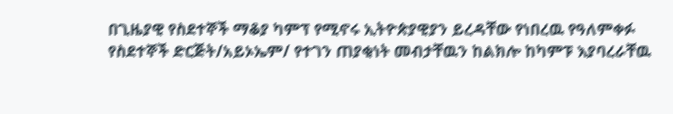በጊዜያዊ የስደተኞች ማቆያ ካምፕ የሚኖሩ ኢትዮጵያዊያን ይረዳቸው የነበረዉ የዓለምቀፉ የስደተኞች ድርጅት/አይኦኤም/ የተገን ጠያቂነት መብታቸዉን ከልክሎ ከካምፑ እያባረራቸዉ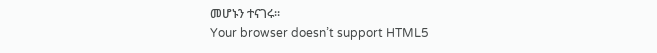መሆኑን ተናገሩ።
Your browser doesn’t support HTML5